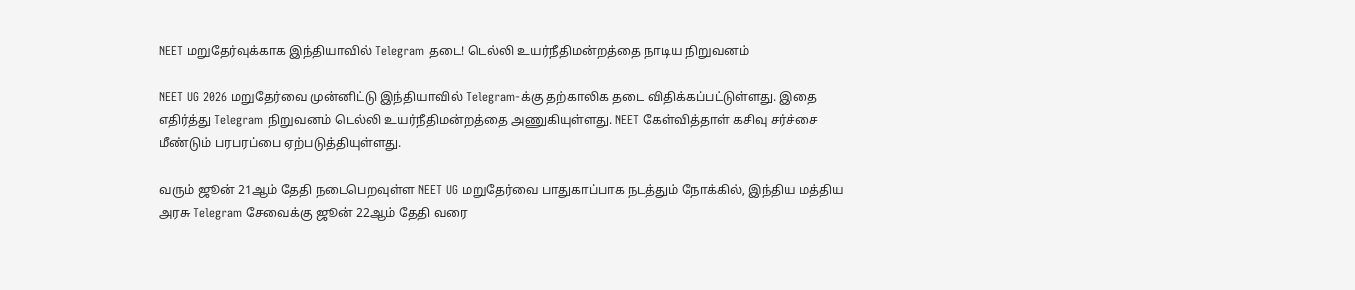NEET மறுதேர்வுக்காக இந்தியாவில் Telegram தடை! டெல்லி உயர்நீதிமன்றத்தை நாடிய நிறுவனம்

NEET UG 2026 மறுதேர்வை முன்னிட்டு இந்தியாவில் Telegram-க்கு தற்காலிக தடை விதிக்கப்பட்டுள்ளது. இதை எதிர்த்து Telegram நிறுவனம் டெல்லி உயர்நீதிமன்றத்தை அணுகியுள்ளது. NEET கேள்வித்தாள் கசிவு சர்ச்சை மீண்டும் பரபரப்பை ஏற்படுத்தியுள்ளது.

வரும் ஜூன் 21ஆம் தேதி நடைபெறவுள்ள NEET UG மறுதேர்வை பாதுகாப்பாக நடத்தும் நோக்கில், இந்திய மத்திய அரசு Telegram சேவைக்கு ஜூன் 22ஆம் தேதி வரை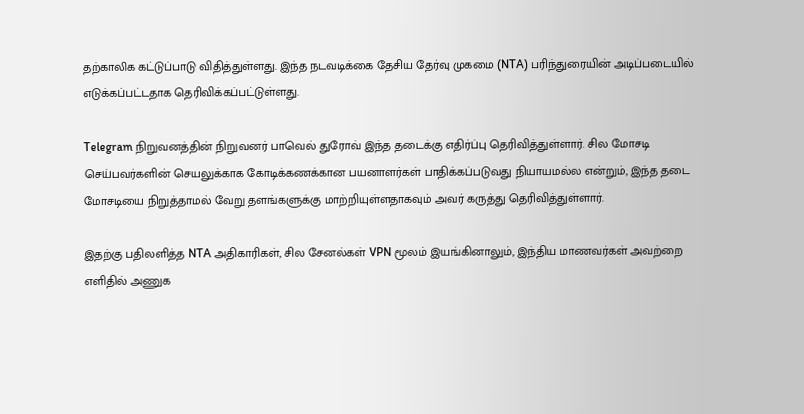தற்காலிக கட்டுப்பாடு விதித்துள்ளது. இந்த நடவடிக்கை தேசிய தேர்வு முகமை (NTA) பரிந்துரையின் அடிப்படையில் எடுக்கப்பட்டதாக தெரிவிக்கப்பட்டுள்ளது.

Telegram நிறுவனத்தின் நிறுவனர் பாவெல் துரோவ் இந்த தடைக்கு எதிர்ப்பு தெரிவித்துள்ளார். சில மோசடி செய்பவர்களின் செயலுக்காக கோடிக்கணக்கான பயனாளர்கள் பாதிக்கப்படுவது நியாயமல்ல என்றும், இந்த தடை மோசடியை நிறுத்தாமல் வேறு தளங்களுக்கு மாற்றியுள்ளதாகவும் அவர் கருத்து தெரிவித்துள்ளார்.

இதற்கு பதிலளித்த NTA அதிகாரிகள், சில சேனல்கள் VPN மூலம் இயங்கினாலும், இந்திய மாணவர்கள் அவற்றை எளிதில் அணுக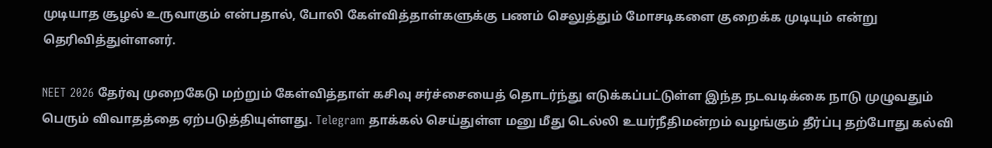முடியாத சூழல் உருவாகும் என்பதால், போலி கேள்வித்தாள்களுக்கு பணம் செலுத்தும் மோசடிகளை குறைக்க முடியும் என்று தெரிவித்துள்ளனர்.

NEET 2026 தேர்வு முறைகேடு மற்றும் கேள்வித்தாள் கசிவு சர்ச்சையைத் தொடர்ந்து எடுக்கப்பட்டுள்ள இந்த நடவடிக்கை நாடு முழுவதும் பெரும் விவாதத்தை ஏற்படுத்தியுள்ளது. Telegram தாக்கல் செய்துள்ள மனு மீது டெல்லி உயர்நீதிமன்றம் வழங்கும் தீர்ப்பு தற்போது கல்வி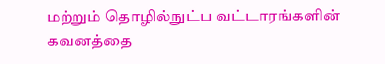மற்றும் தொழில்நுட்ப வட்டாரங்களின் கவனத்தை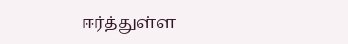ஈர்த்துள்ள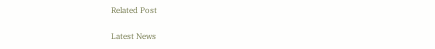Related Post

Latest News